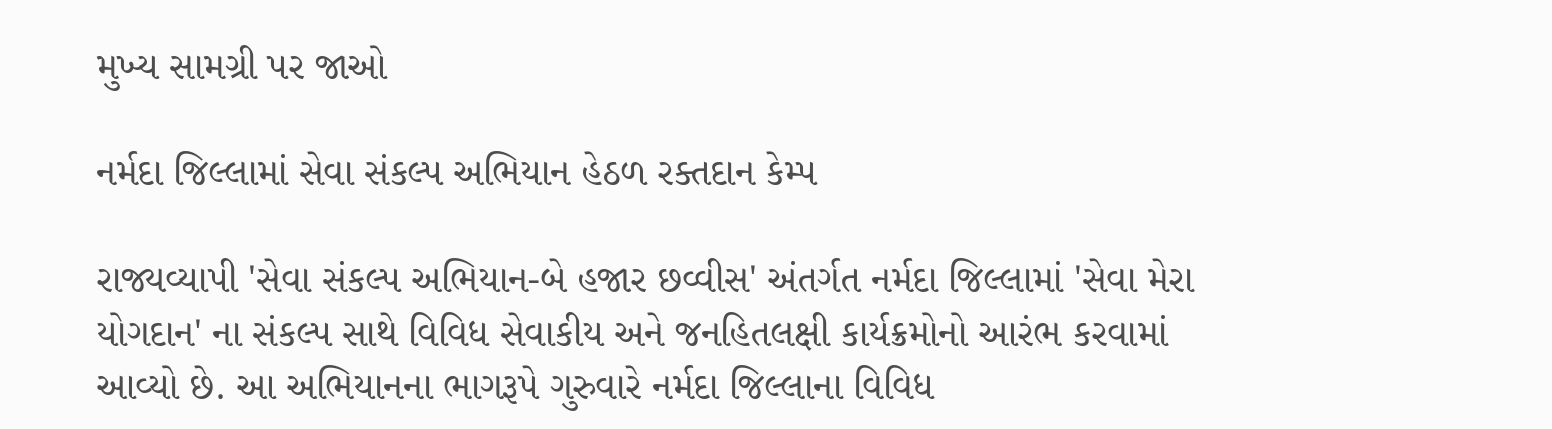મુખ્ય સામગ્રી પર જાઓ

નર્મદા જિલ્લામાં સેવા સંકલ્પ અભિયાન હેઠળ રક્તદાન કેમ્પ

રાજ્યવ્યાપી 'સેવા સંકલ્પ અભિયાન-બે હજાર છવ્વીસ' અંતર્ગત નર્મદા જિલ્લામાં 'સેવા મેરા યોગદાન' ના સંકલ્પ સાથે વિવિધ સેવાકીય અને જનહિતલક્ષી કાર્યક્રમોનો આરંભ કરવામાં આવ્યો છે. આ અભિયાનના ભાગરૂપે ગુરુવારે નર્મદા જિલ્લાના વિવિધ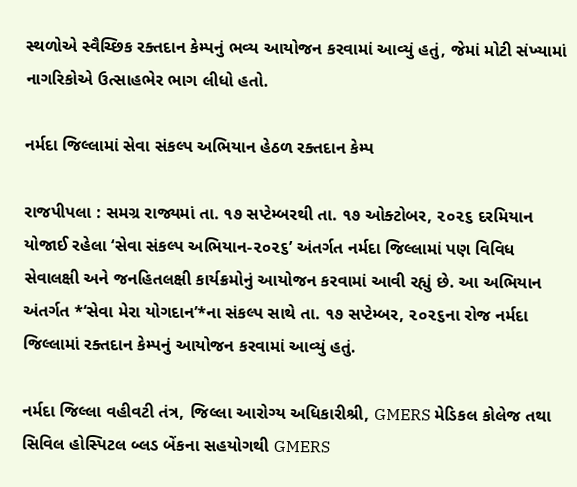સ્થળોએ સ્વૈચ્છિક રક્તદાન કેમ્પનું ભવ્ય આયોજન કરવામાં આવ્યું હતું, જેમાં મોટી સંખ્યામાં નાગરિકોએ ઉત્સાહભેર ભાગ લીધો હતો.

નર્મદા જિલ્લામાં સેવા સંકલ્પ અભિયાન હેઠળ રક્તદાન કેમ્પ

રાજપીપલા : સમગ્ર રાજ્યમાં તા. ૧૭ સપ્ટેમ્બરથી તા. ૧૭ ઓક્ટોબર, ૨૦૨૬ દરમિયાન યોજાઈ રહેલા ‘સેવા સંકલ્પ અભિયાન-૨૦૨૬’ અંતર્ગત નર્મદા જિલ્લામાં પણ વિવિધ સેવાલક્ષી અને જનહિતલક્ષી કાર્યક્રમોનું આયોજન કરવામાં આવી રહ્યું છે. આ અભિયાન અંતર્ગત *‘સેવા મેરા યોગદાન’*ના સંકલ્પ સાથે તા. ૧૭ સપ્ટેમ્બર, ૨૦૨૬ના રોજ નર્મદા જિલ્લામાં રક્તદાન કેમ્પનું આયોજન કરવામાં આવ્યું હતું.

નર્મદા જિલ્લા વહીવટી તંત્ર, જિલ્લા આરોગ્ય અધિકારીશ્રી, GMERS મેડિકલ કોલેજ તથા સિવિલ હોસ્પિટલ બ્લડ બેંકના સહયોગથી GMERS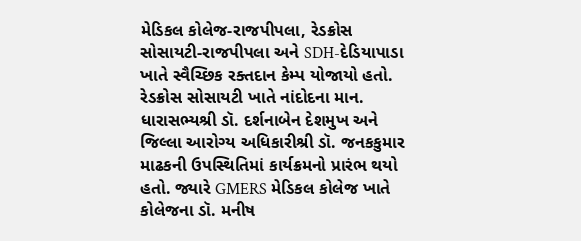મેડિકલ કોલેજ-રાજપીપલા, રેડક્રોસ સોસાયટી-રાજપીપલા અને SDH-દેડિયાપાડા ખાતે સ્વૈચ્છિક રક્તદાન કેમ્પ યોજાયો હતો. રેડક્રોસ સોસાયટી ખાતે નાંદોદના માન. ધારાસભ્યશ્રી ડૉ. દર્શનાબેન દેશમુખ અને જિલ્લા આરોગ્ય અધિકારીશ્રી ડૉ. જનકકુમાર માઢકની ઉપસ્થિતિમાં કાર્યક્રમનો પ્રારંભ થયો હતો. જ્યારે GMERS મેડિકલ કોલેજ ખાતે કોલેજના ડૉ. મનીષ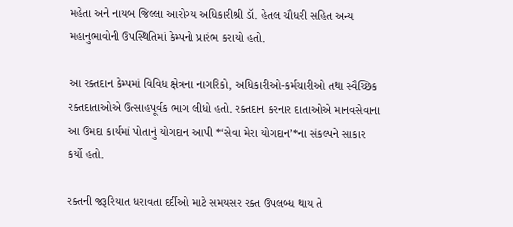મહેતા અને નાયબ જિલ્લા આરોગ્ય અધિકારીશ્રી ડૉ. હેતલ ચૌધરી સહિત અન્ય મહાનુભાવોની ઉપસ્થિતિમાં કેમ્પનો પ્રારંભ કરાયો હતો.

આ રક્તદાન કેમ્પમાં વિવિધ ક્ષેત્રના નાગરિકો, અધિકારીઓ-કર્મચારીઓ તથા સ્વૈચ્છિક રક્તદાતાઓએ ઉત્સાહપૂર્વક ભાગ લીધો હતો. રક્તદાન કરનાર દાતાઓએ માનવસેવાના આ ઉમદા કાર્યમાં પોતાનું યોગદાન આપી *‘સેવા મેરા યોગદાન’*ના સંકલ્પને સાકાર કર્યો હતો.

રક્તની જરૂરિયાત ધરાવતા દર્દીઓ માટે સમયસર રક્ત ઉપલબ્ધ થાય તે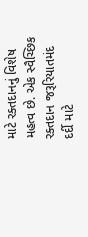માટે રક્તદાનનું વિશેષ મહત્વ છે. એક સ્વૈચ્છિક રક્તદાન જરૂરિયાતમંદ દર્દી માટે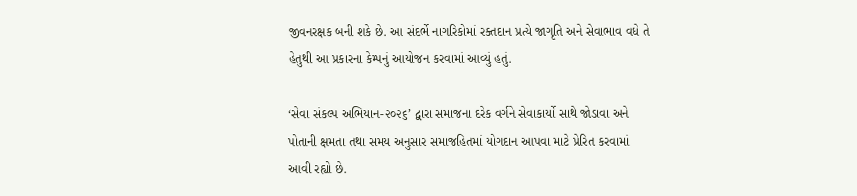જીવનરક્ષક બની શકે છે. આ સંદર્ભે નાગરિકોમાં રક્તદાન પ્રત્યે જાગૃતિ અને સેવાભાવ વધે તે હેતુથી આ પ્રકારના કેમ્પનું આયોજન કરવામાં આવ્યું હતું.

‘સેવા સંકલ્પ અભિયાન-૨૦૨૬’ દ્વારા સમાજના દરેક વર્ગને સેવાકાર્યો સાથે જોડાવા અને પોતાની ક્ષમતા તથા સમય અનુસાર સમાજહિતમાં યોગદાન આપવા માટે પ્રેરિત કરવામાં આવી રહ્યો છે.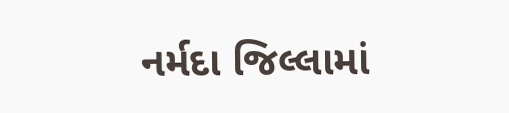નર્મદા જિલ્લામાં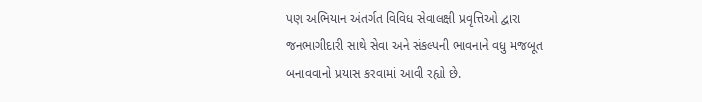પણ અભિયાન અંતર્ગત વિવિધ સેવાલક્ષી પ્રવૃત્તિઓ દ્વારા જનભાગીદારી સાથે સેવા અને સંકલ્પની ભાવનાને વધુ મજબૂત બનાવવાનો પ્રયાસ કરવામાં આવી રહ્યો છે.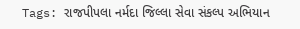Tags: રાજપીપલા નર્મદા જિલ્લા સેવા સંકલ્પ અભિયાન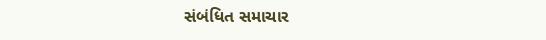સંબંધિત સમાચાર